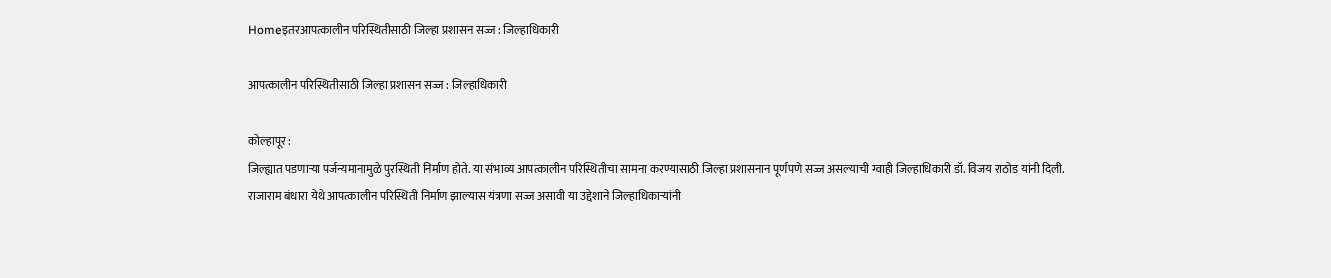Homeइतरआपत्कालीन परिस्थितीसाठी जिल्हा प्रशासन सज्ज : जिल्हाधिकारी

आपत्कालीन परिस्थितीसाठी जिल्हा प्रशासन सज्ज : जिल्हाधिकारी

कोल्हापूर :
जिल्ह्यात पडणाऱ्या पर्जन्यमानामुळे पुरस्थिती निर्माण होते. या संभाव्य आपत्कालीन परिस्थितीचा सामना करण्यासाठी जिल्हा प्रशासनान पूर्णपणे सज्ज असल्याची ग्वाही जिल्हाधिकारी डॉ. विजय राठोड यांनी दिली.
राजाराम बंधारा येथे आपत्कालीन परिस्थिती निर्माण झाल्यास यंत्रणा सज्ज असावी या उद्देशाने जिल्हाधिकाऱ्यांनी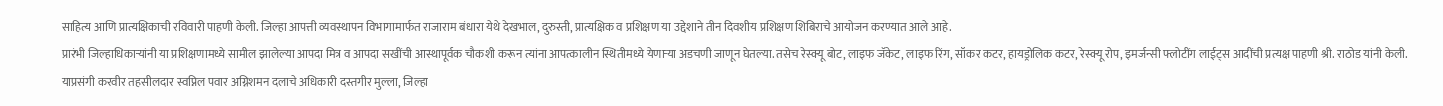साहित्य आणि प्रात्यक्षिकाची रविवारी पाहणी केली. जिल्हा आपत्ती व्यवस्थापन विभागामार्फत राजाराम बंधारा येथे देखभाल, दुरुस्ती, प्रात्यक्षिक व प्रशिक्षण या उद्देशाने तीन दिवशीय प्रशिक्षण शिबिराचे आयोजन करण्यात आले आहे.
प्रारंभी जिल्हाधिकाऱ्यांनी या प्रशिक्षणामध्ये सामील झालेल्या आपदा मित्र व आपदा सखींची आस्थापूर्वक चौकशी करून त्यांना आपत्कालीन स्थितीमध्ये येणाऱ्या अडचणी जाणून घेतल्या. तसेच रेस्क्यू बोट, लाइफ जॅकेट, लाइफ रिंग, सॉकर कटर, हायड्रोलिक कटर, रेस्क्यू रोप, इमर्जन्सी फ्लोटींग लाईट्स आदींची प्रत्यक्ष पाहणी श्री. राठोड यांनी केली.
याप्रसंगी करवीर तहसीलदार स्वप्निल पवार अग्निशमन दलाचे अधिकारी दस्तगीर मुल्ला, जिल्हा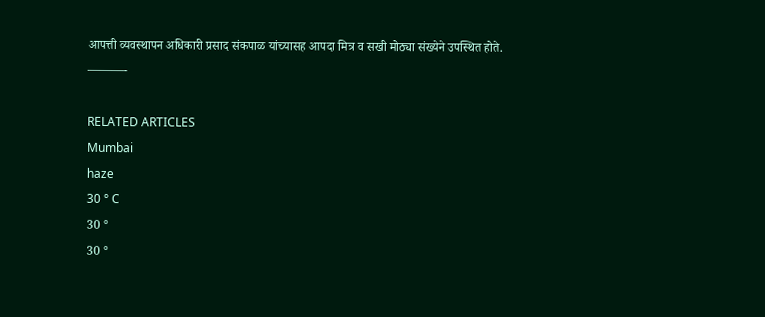आपत्ती व्यवस्थापन अधिकारी प्रसाद संकपाळ यांच्यासह आपदा मित्र व सखी मोठ्या संख्येने उपस्थित होते.
———-

RELATED ARTICLES
Mumbai
haze
30 ° C
30 °
30 °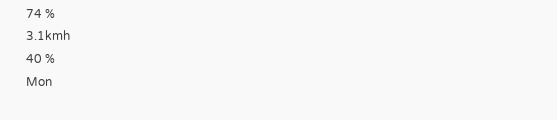74 %
3.1kmh
40 %
Mon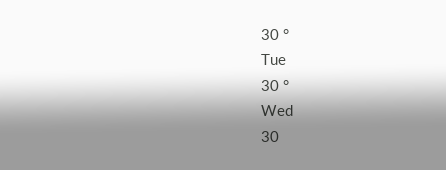30 °
Tue
30 °
Wed
30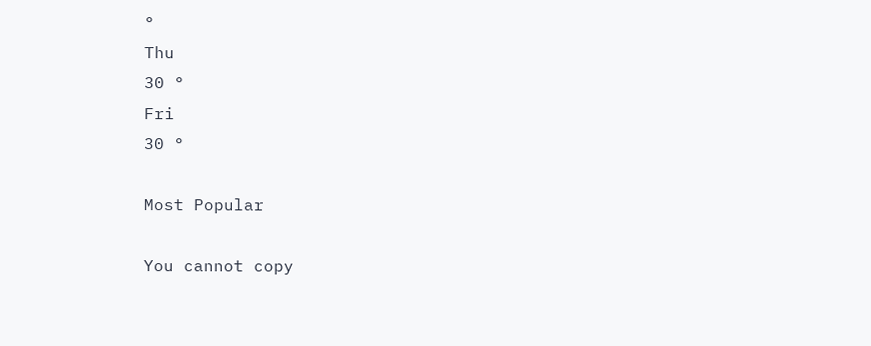°
Thu
30 °
Fri
30 °

Most Popular

You cannot copy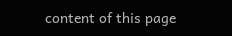content of this page